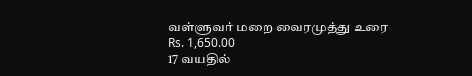வள்ளுவர் மறை வைரமுத்து உரை
Rs. 1,650.00
17 வயதில்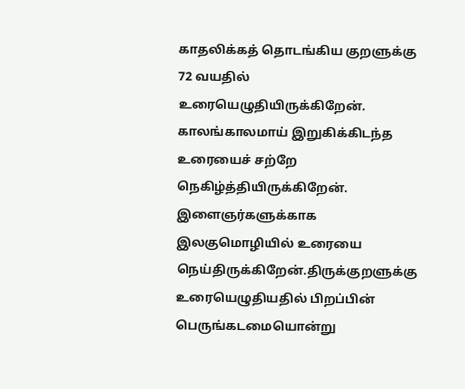காதலிக்கத் தொடங்கிய குறளுக்கு 72 வயதில் உரையெழுதியிருக்கிறேன். காலங்காலமாய் இறுகிக்கிடந்த உரையைச் சற்றே நெகிழ்த்தியிருக்கிறேன். இளைஞர்களுக்காக இலகுமொழியில் உரையை நெய்திருக்கிறேன்.திருக்குறளுக்கு உரையெழுதியதில் பிறப்பின் பெருங்கடமையொன்று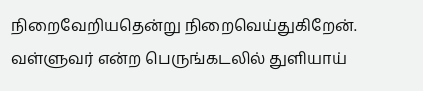நிறைவேறியதென்று நிறைவெய்துகிறேன். வள்ளுவர் என்ற பெருங்கடலில் துளியாய்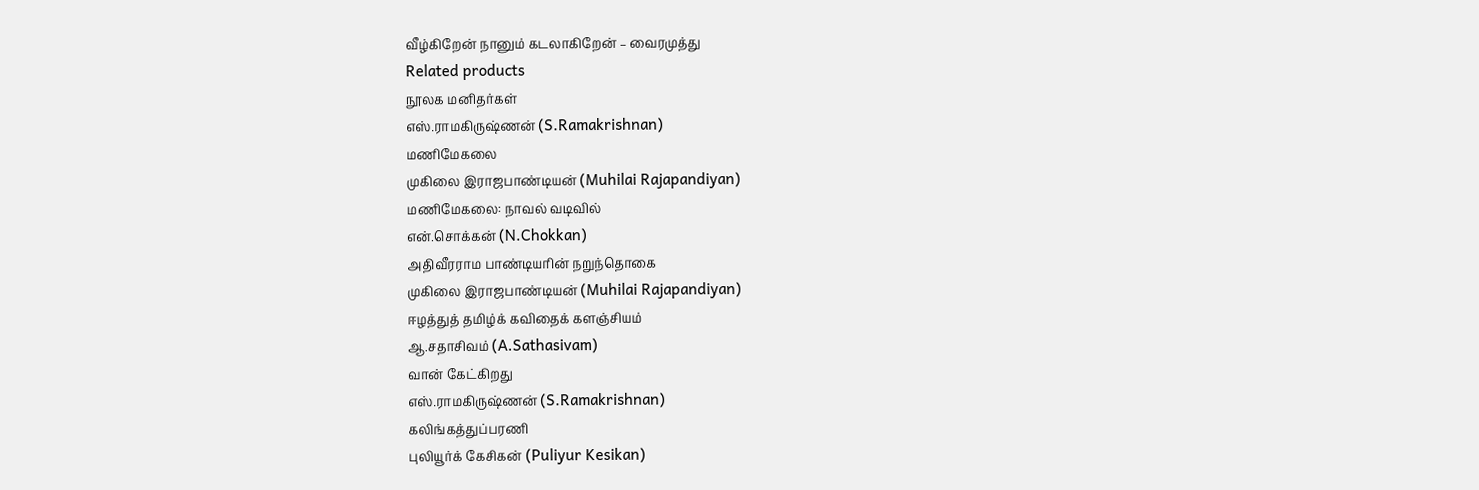வீழ்கிறேன் நானும் கடலாகிறேன் – வைரமுத்து
Related products
நூலக மனிதர்கள்
எஸ்.ராமகிருஷ்ணன் (S.Ramakrishnan)
மணிமேகலை
முகிலை இராஜபாண்டியன் (Muhilai Rajapandiyan)
மணிமேகலை: நாவல் வடிவில்
என்.சொக்கன் (N.Chokkan)
அதிவீரராம பாண்டியரின் நறுந்தொகை
முகிலை இராஜபாண்டியன் (Muhilai Rajapandiyan)
ஈழத்துத் தமிழ்க் கவிதைக் களஞ்சியம்
ஆ.சதாசிவம் (A.Sathasivam)
வான் கேட்கிறது
எஸ்.ராமகிருஷ்ணன் (S.Ramakrishnan)
கலிங்கத்துப்பரணி
புலியூர்க் கேசிகன் (Puliyur Kesikan)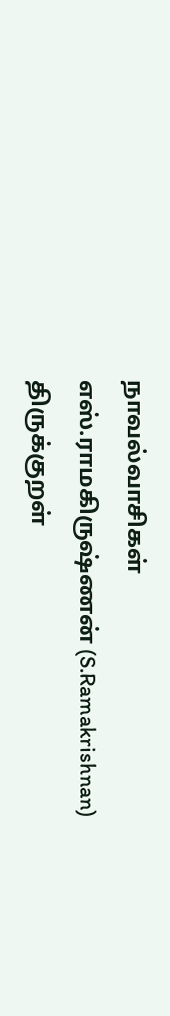நாவல்வாசிகள்
எஸ்.ராமகிருஷ்ணன் (S.Ramakrishnan)
திருக்குறள்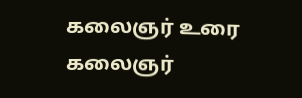கலைஞர் உரை
கலைஞர்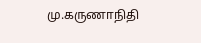மு.கருணாநிதி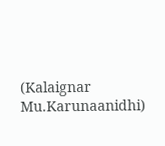(Kalaignar Mu.Karunaanidhi)